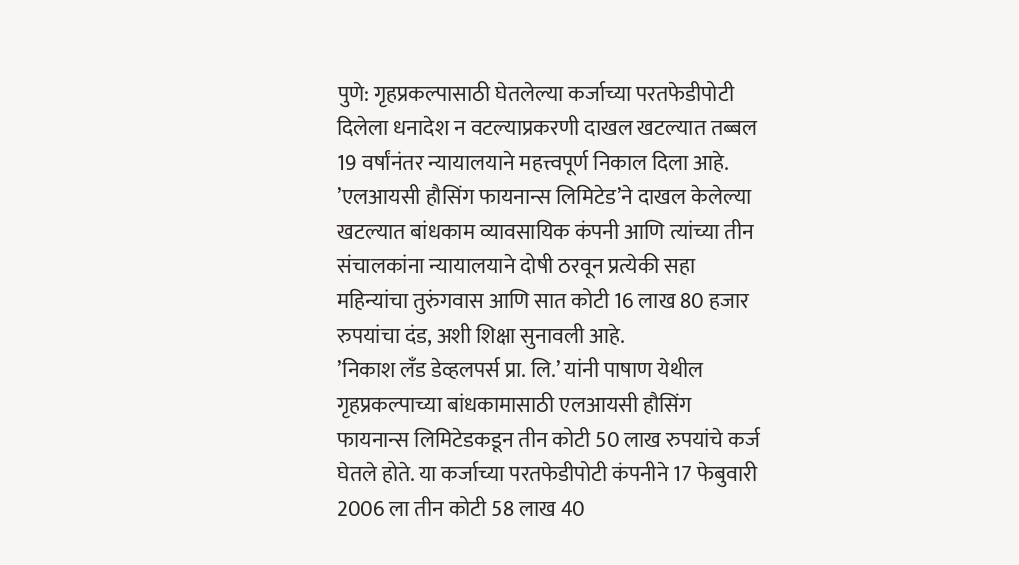पुणे: गृहप्रकल्पासाठी घेतलेल्या कर्जाच्या परतफेडीपोटी दिलेला धनादेश न वटल्याप्रकरणी दाखल खटल्यात तब्बल 19 वर्षांनंतर न्यायालयाने महत्त्वपूर्ण निकाल दिला आहे. ’एलआयसी हौसिंग फायनान्स लिमिटेड’ने दाखल केलेल्या खटल्यात बांधकाम व्यावसायिक कंपनी आणि त्यांच्या तीन संचालकांना न्यायालयाने दोषी ठरवून प्रत्येकी सहा महिन्यांचा तुरुंगवास आणि सात कोटी 16 लाख 80 हजार रुपयांचा दंड, अशी शिक्षा सुनावली आहे.
’निकाश लँड डेव्हलपर्स प्रा. लि.’ यांनी पाषाण येथील गृहप्रकल्पाच्या बांधकामासाठी एलआयसी हौसिंग फायनान्स लिमिटेडकडून तीन कोटी 50 लाख रुपयांचे कर्ज घेतले होते. या कर्जाच्या परतफेडीपोटी कंपनीने 17 फेबुवारी 2006 ला तीन कोटी 58 लाख 40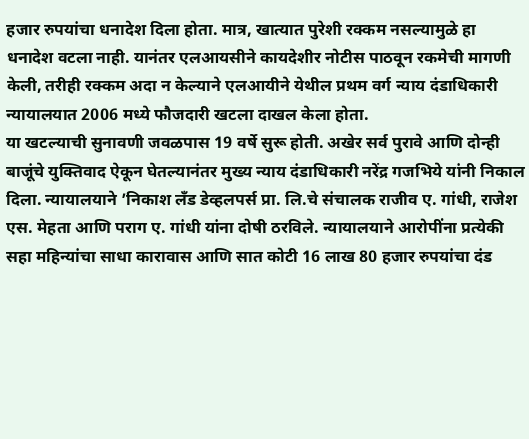हजार रुपयांचा धनादेश दिला होता. मात्र, खात्यात पुरेशी रक्कम नसल्यामुळे हा धनादेश वटला नाही. यानंतर एलआयसीने कायदेशीर नोटीस पाठवून रकमेची मागणी केली, तरीही रक्कम अदा न केल्याने एलआयीने येथील प्रथम वर्ग न्याय दंडाधिकारी न्यायालयात 2006 मध्ये फौजदारी खटला दाखल केला होता.
या खटल्याची सुनावणी जवळपास 19 वर्षे सुरू होती. अखेर सर्व पुरावे आणि दोन्ही बाजूंचे युक्तिवाद ऐकून घेतल्यानंतर मुख्य न्याय दंडाधिकारी नरेंद्र गजभिये यांनी निकाल दिला. न्यायालयाने ’निकाश लँड डेव्हलपर्स प्रा. लि.चे संचालक राजीव ए. गांधी, राजेश एस. मेहता आणि पराग ए. गांधी यांना दोषी ठरविले. न्यायालयाने आरोपींना प्रत्येकी सहा महिन्यांचा साधा कारावास आणि सात कोटी 16 लाख 80 हजार रुपयांचा दंड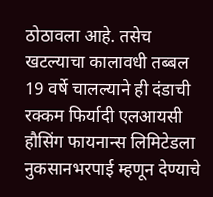ठोठावला आहे. तसेच खटल्याचा कालावधी तब्बल 19 वर्षे चालल्याने ही दंडाची रक्कम फिर्यादी एलआयसी हौसिंग फायनान्स लिमिटेडला नुकसानभरपाई म्हणून देण्याचे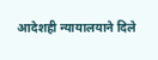आदेशही न्यायालयाने दिले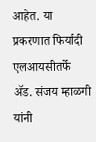आहेत. या प्रकरणात फिर्यादी एलआयसीतर्फे ॲड. संजय म्हाळगी यांनी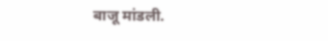बाजू मांडली.